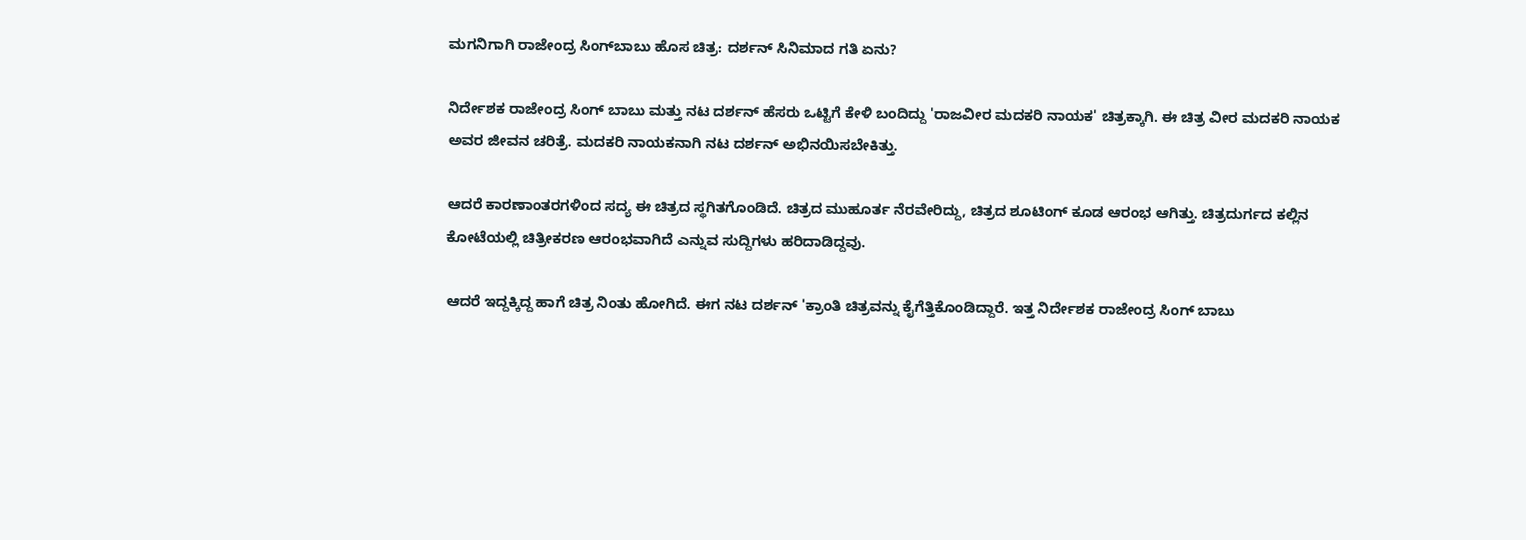ಮಗನಿಗಾಗಿ ರಾಜೇಂದ್ರ ಸಿಂಗ್‌ಬಾಬು ಹೊಸ ಚಿತ್ರ: ದರ್ಶನ್ ಸಿನಿಮಾದ ಗತಿ ಏನು?

ನಿರ್ದೇಶಕ ರಾಜೇಂದ್ರ ಸಿಂಗ್‌ ಬಾಬು ಮತ್ತು ನಟ ದರ್ಶನ್ ಹೆಸರು ಒಟ್ಟಿಗೆ ಕೇಳಿ ಬಂದಿದ್ದು 'ರಾಜವೀರ ಮದಕರಿ ನಾಯಕ' ಚಿತ್ರಕ್ಕಾಗಿ. ಈ ಚಿತ್ರ ವೀರ ಮದಕರಿ ನಾಯಕ ಅವರ ಜೀವನ ಚರಿತ್ರೆ. ಮದಕರಿ ನಾಯಕನಾಗಿ ನಟ ದರ್ಶನ್‌ ಅಭಿನಯಿಸಬೇಕಿತ್ತು.

ಆದರೆ ಕಾರಣಾಂತರಗಳಿಂದ ಸದ್ಯ ಈ ಚಿತ್ರದ ಸ್ಥಗಿತಗೊಂಡಿದೆ. ಚಿತ್ರದ ಮುಹೂರ್ತ ನೆರವೇರಿದ್ದು, ಚಿತ್ರದ ಶೂಟಿಂಗ್‌ ಕೂಡ ಆರಂಭ ಆಗಿತ್ತು. ಚಿತ್ರದುರ್ಗದ ಕಲ್ಲಿನ ಕೋಟೆಯಲ್ಲಿ ಚಿತ್ರೀಕರಣ ಆರಂಭವಾಗಿದೆ ಎನ್ನುವ ಸುದ್ದಿಗಳು ಹರಿದಾಡಿದ್ದವು.

ಆದರೆ ಇದ್ದಕ್ಕಿದ್ದ ಹಾಗೆ ಚಿತ್ರ ನಿಂತು ಹೋಗಿದೆ. ಈಗ ನಟ ದರ್ಶನ್ 'ಕ್ರಾಂತಿ ಚಿತ್ರವನ್ನು ಕೈಗೆತ್ತಿಕೊಂಡಿದ್ದಾರೆ. ಇತ್ತ ನಿರ್ದೇಶಕ ರಾಜೇಂದ್ರ ಸಿಂಗ್ ಬಾಬು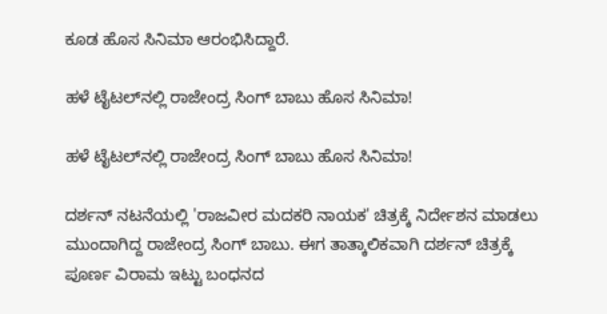ಕೂಡ ಹೊಸ ಸಿನಿಮಾ ಆರಂಭಿಸಿದ್ದಾರೆ.

ಹಳೆ ಟೈಟಲ್‌ನಲ್ಲಿ ರಾಜೇಂದ್ರ ಸಿಂಗ್ ಬಾಬು ಹೊಸ ಸಿನಿಮಾ!

ಹಳೆ ಟೈಟಲ್‌ನಲ್ಲಿ ರಾಜೇಂದ್ರ ಸಿಂಗ್ ಬಾಬು ಹೊಸ ಸಿನಿಮಾ!

ದರ್ಶನ್ ನಟನೆಯಲ್ಲಿ 'ರಾಜವೀರ ಮದಕರಿ ನಾಯಕ' ಚಿತ್ರಕ್ಕೆ ನಿರ್ದೇಶನ ಮಾಡಲು ಮುಂದಾಗಿದ್ದ ರಾಜೇಂದ್ರ ಸಿಂಗ್ ಬಾಬು. ಈಗ ತಾತ್ಕಾಲಿಕವಾಗಿ ದರ್ಶನ್ ಚಿತ್ರಕ್ಕೆ ಪೂರ್ಣ ವಿರಾಮ ಇಟ್ಟು ಬಂಧನದ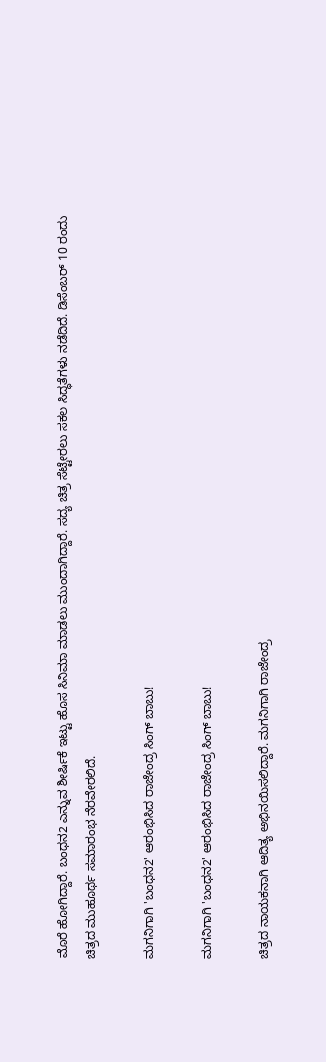ಮೊರೆ ಹೋಗಿದ್ದಾರೆ. ಬಂಧನ2 ಎನ್ನುವ ಶೀರ್ಷಿಕೆ ಇಟ್ಟು ಹೊಸ ಸಿನಿಮಾ ಮಾಡಲು ಮುಂದಾಗಿದ್ದಾರೆ. ಸದ್ಯ ಚಿತ್ರ ಸೆಟ್ಟೇರಲು ಸಕಲ ಸಿದ್ಧತೆಗಳು ನಡೆದಿದೆ. ಡಿಸೆಂಬರ್ 10 ರಂದು ಚಿತ್ರದ ಮುಹೂರ್ಥ ಸಮಾರಂಭ ನೆರವೇರಲಿದೆ.

ಮಗನಿಗಾಗಿ 'ಬಂಧನ2' ಆರಂಭಿಸಿದ ರಾಜೇಂದ್ರ ಸಿಂಗ್‌ ಬಾಬು!

ಮಗನಿಗಾಗಿ 'ಬಂಧನ2' ಆರಂಭಿಸಿದ ರಾಜೇಂದ್ರ ಸಿಂಗ್‌ ಬಾಬು!

ಚಿತ್ರದ ನಾಯಕನಾಗಿ ಆದಿತ್ಯ ಅಭಿನಯಿಸಲಿದ್ದಾರೆ. ಮಗನಿಗಾಗಿ ರಾಜೇಂದ್ರ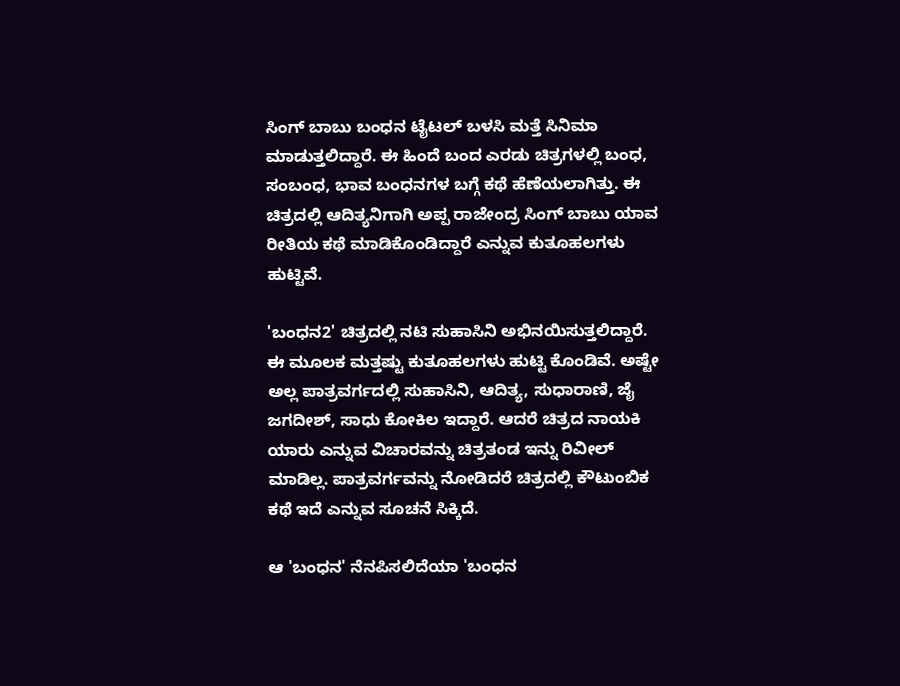ಸಿಂಗ್‌ ಬಾಬು ಬಂಧನ ಟೈಟಲ್‌ ಬಳಸಿ ಮತ್ತೆ ಸಿನಿಮಾ ಮಾಡುತ್ತಲಿದ್ದಾರೆ. ಈ ಹಿಂದೆ ಬಂದ ಎರಡು ಚಿತ್ರಗಳಲ್ಲಿ ಬಂಧ, ಸಂಬಂಧ, ಭಾವ ಬಂಧನಗಳ ಬಗ್ಗೆ ಕಥೆ ಹೆಣೆಯಲಾಗಿತ್ತು. ಈ ಚಿತ್ರದಲ್ಲಿ ಆದಿತ್ಯನಿಗಾಗಿ ಅಪ್ಪ ರಾಜೇಂದ್ರ ಸಿಂಗ್‌ ಬಾಬು ಯಾವ ರೀತಿಯ ಕಥೆ ಮಾಡಿಕೊಂಡಿದ್ದಾರೆ ಎನ್ನುವ ಕುತೂಹಲಗಳು ಹುಟ್ಟಿವೆ.

'ಬಂಧನ2' ಚಿತ್ರದಲ್ಲಿ ನಟಿ ಸುಹಾಸಿನಿ ಅಭಿನಯಿಸುತ್ತಲಿದ್ದಾರೆ. ಈ ಮೂಲಕ ಮತ್ತಷ್ಟು ಕುತೂಹಲಗಳು ಹುಟ್ಟಿ ಕೊಂಡಿವೆ. ಅಷ್ಟೇ ಅಲ್ಲ ಪಾತ್ರವರ್ಗದಲ್ಲಿ ಸುಹಾಸಿನಿ, ಆದಿತ್ಯ, ಸುಧಾರಾಣಿ, ಜೈ ಜಗದೀಶ್, ಸಾಧು ಕೋಕಿಲ ಇದ್ದಾರೆ. ಆದರೆ ಚಿತ್ರದ ನಾಯಕಿ ಯಾರು ಎನ್ನುವ ವಿಚಾರವನ್ನು ಚಿತ್ರತಂಡ ಇನ್ನು ರಿವೀಲ್ ಮಾಡಿಲ್ಲ. ಪಾತ್ರವರ್ಗವನ್ನು ನೋಡಿದರೆ ಚಿತ್ರದಲ್ಲಿ ಕೌಟುಂಬಿಕ ಕಥೆ ಇದೆ ಎನ್ನುವ ಸೂಚನೆ ಸಿಕ್ಕಿದೆ.

ಆ 'ಬಂಧನ' ನೆನಪಿಸಲಿದೆಯಾ 'ಬಂಧನ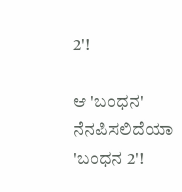2'!

ಆ 'ಬಂಧನ' ನೆನಪಿಸಲಿದೆಯಾ 'ಬಂಧನ 2'!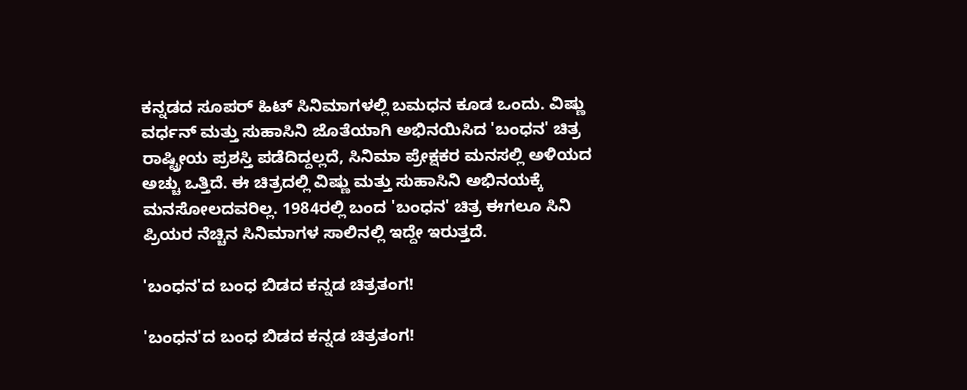ಕನ್ನಡದ ಸೂಪರ್‌ ಹಿಟ್‌ ಸಿನಿಮಾಗಳಲ್ಲಿ ಬಮಧನ ಕೂಡ ಒಂದು. ವಿಷ್ಣು ವರ್ಧನ್ ಮತ್ತು ಸುಹಾಸಿನಿ ಜೊತೆಯಾಗಿ ಅಭಿನಯಿಸಿದ 'ಬಂಧನ' ಚಿತ್ರ ರಾಷ್ಟ್ರೀಯ ಪ್ರಶಸ್ತಿ ಪಡೆದಿದ್ದಲ್ಲದೆ, ಸಿನಿಮಾ ಪ್ರೇಕ್ಷಕರ ಮನಸಲ್ಲಿ ಅಳಿಯದ ಅಚ್ಚು ಒತ್ತಿದೆ. ಈ ಚಿತ್ರದಲ್ಲಿ ವಿಷ್ಣು ಮತ್ತು ಸುಹಾಸಿನಿ ಅಭಿನಯಕ್ಕೆ ಮನಸೋಲದವರಿಲ್ಲ. 1984ರಲ್ಲಿ ಬಂದ 'ಬಂಧನ' ಚಿತ್ರ ಈಗಲೂ ಸಿನಿ ಪ್ರಿಯರ ನೆಚ್ಚಿನ ಸಿನಿಮಾಗಳ ಸಾಲಿನಲ್ಲಿ ಇದ್ದೇ ಇರುತ್ತದೆ.

'ಬಂಧನ'ದ ಬಂಧ ಬಿಡದ ಕನ್ನಡ ಚಿತ್ರತಂಗ!

'ಬಂಧನ'ದ ಬಂಧ ಬಿಡದ ಕನ್ನಡ ಚಿತ್ರತಂಗ!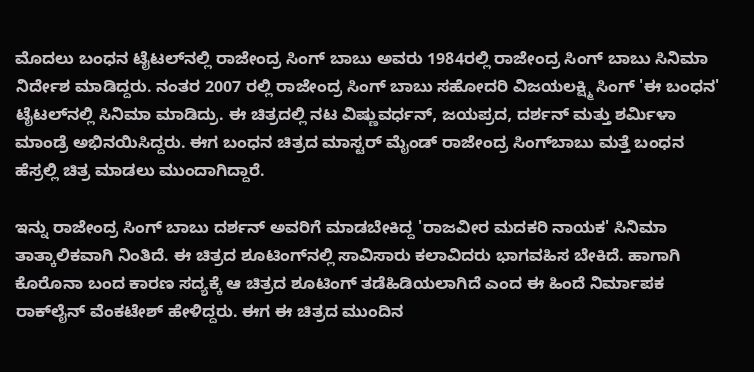ಮೊದಲು ಬಂಧನ ಟೈಟಲ್‌ನಲ್ಲಿ ರಾಜೇಂದ್ರ ಸಿಂಗ್‌ ಬಾಬು ಅವರು 1984ರಲ್ಲಿ ರಾಜೇಂದ್ರ ಸಿಂಗ್ ಬಾಬು ಸಿನಿಮಾ ನಿರ್ದೇಶ ಮಾಡಿದ್ದರು. ನಂತರ 2007 ರಲ್ಲಿ ರಾಜೇಂದ್ರ ಸಿಂಗ್‌ ಬಾಬು ಸಹೋದರಿ ವಿಜಯಲಕ್ಷ್ಮಿ ಸಿಂಗ್ 'ಈ ಬಂಧನ' ಟೈಟಲ್‌ನಲ್ಲಿ ಸಿನಿಮಾ ಮಾಡಿದ್ರು. ಈ ಚಿತ್ರದಲ್ಲಿ ನಟ ವಿಷ್ಣುವರ್ಧನ್, ಜಯಪ್ರದ, ದರ್ಶನ್ ಮತ್ತು ಶರ್ಮಿಳಾ ಮಾಂಡ್ರೆ ಅಭಿನಯಿಸಿದ್ದರು. ಈಗ ಬಂಧನ ಚಿತ್ರದ ಮಾಸ್ಟರ್ ಮೈಂಡ್ ರಾಜೇಂದ್ರ ಸಿಂಗ್‌ಬಾಬು ಮತ್ತೆ ಬಂಧನ ಹೆಸ್ರಲ್ಲಿ ಚಿತ್ರ ಮಾಡಲು ಮುಂದಾಗಿದ್ದಾರೆ.

ಇನ್ನು ರಾಜೇಂದ್ರ ಸಿಂಗ್ ಬಾಬು ದರ್ಶನ್‌ ಅವರಿಗೆ ಮಾಡಬೇಕಿದ್ದ 'ರಾಜವೀರ ಮದಕರಿ ನಾಯಕ' ಸಿನಿಮಾ ತಾತ್ಕಾಲಿಕವಾಗಿ ನಿಂತಿದೆ. ಈ ಚಿತ್ರದ ಶೂಟಿಂಗ್‌ನಲ್ಲಿ ಸಾವಿಸಾರು ಕಲಾವಿದರು ಭಾಗವಹಿಸ ಬೇಕಿದೆ. ಹಾಗಾಗಿ ಕೊರೊನಾ ಬಂದ ಕಾರಣ ಸದ್ಯಕ್ಕೆ ಆ ಚಿತ್ರದ ಶೂಟಿಂಗ್ ತಡೆಹಿಡಿಯಲಾಗಿದೆ ಎಂದ ಈ ಹಿಂದೆ ನಿರ್ಮಾಪಕ ರಾಕ್‌ಲೈನ್ ವೆಂಕಟೇಶ್ ಹೇಳಿದ್ದರು. ಈಗ ಈ ಚಿತ್ರದ ಮುಂದಿನ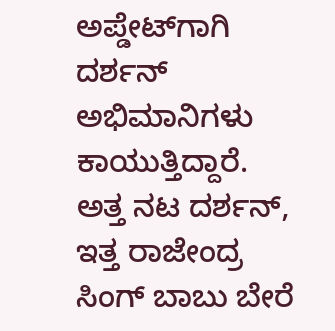ಅಪ್ಡೇಟ್‌ಗಾಗಿ ದರ್ಶನ್ ಅಭಿಮಾನಿಗಳು ಕಾಯುತ್ತಿದ್ದಾರೆ. ಅತ್ತ ನಟ ದರ್ಶನ್, ಇತ್ತ ರಾಜೇಂದ್ರ ಸಿಂಗ್ ಬಾಬು ಬೇರೆ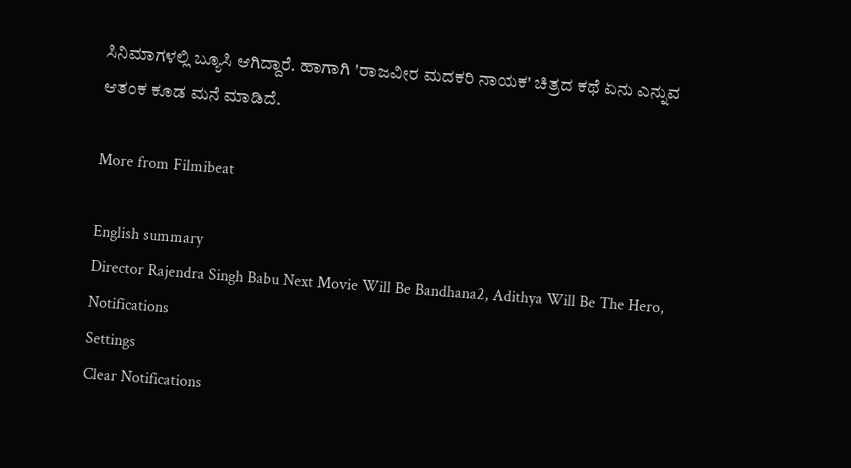ಸಿನಿಮಾಗಳಲ್ಲಿ ಬ್ಯೂಸಿ ಆಗಿದ್ದಾರೆ. ಹಾಗಾಗಿ 'ರಾಜವೀರ ಮದಕರಿ ನಾಯಕ' ಚಿತ್ರದ ಕಥೆ ಏನು ಎನ್ನುವ ಆತಂಕ ಕೂಡ ಮನೆ ಮಾಡಿದೆ.

More from Filmibeat

English summary
Director Rajendra Singh Babu Next Movie Will Be Bandhana2, Adithya Will Be The Hero,
Notifications
Settings
Clear Notifications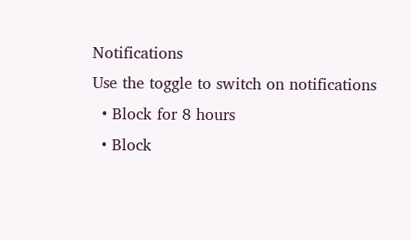Notifications
Use the toggle to switch on notifications
  • Block for 8 hours
  • Block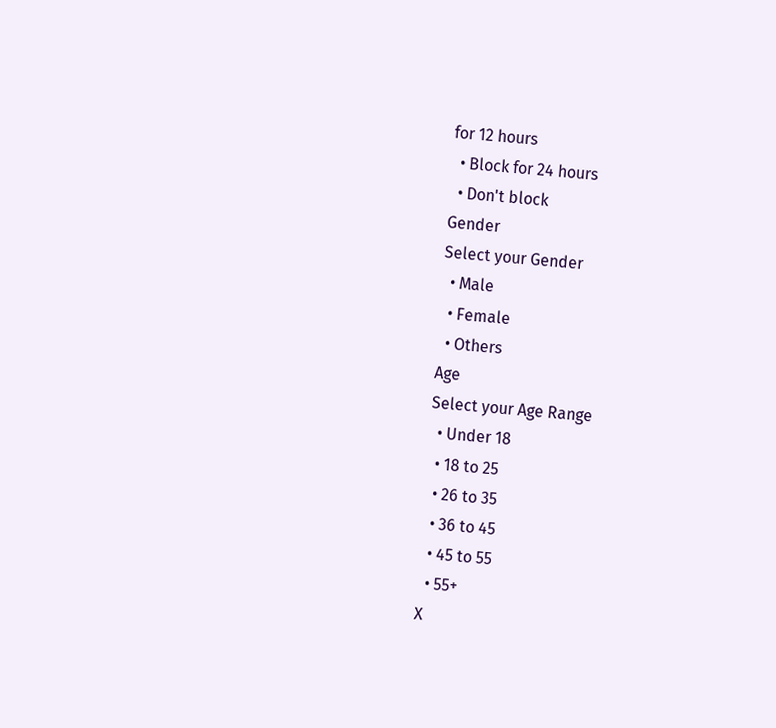for 12 hours
  • Block for 24 hours
  • Don't block
Gender
Select your Gender
  • Male
  • Female
  • Others
Age
Select your Age Range
  • Under 18
  • 18 to 25
  • 26 to 35
  • 36 to 45
  • 45 to 55
  • 55+
X